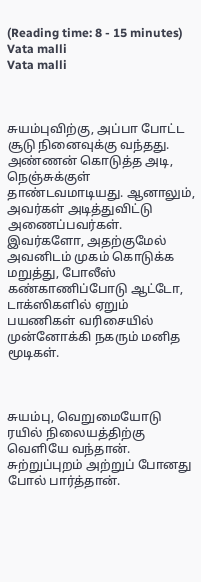(Reading time: 8 - 15 minutes)
Vata malli
Vata malli



சுயம்புவிற்கு, அப்பா போட்ட சூடு நினைவுக்கு வந்தது. அண்ணன் கொடுத்த அடி, நெஞ்சுக்குள் தாண்டவமாடியது. ஆனாலும், அவர்கள் அடித்துவிட்டு அணைப்பவர்கள். இவர்களோ, அதற்குமேல் அவனிடம் முகம் கொடுக்க மறுத்து, போலீஸ் கண்காணிப்போடு ஆட்டோ, டாக்ஸிகளில் ஏறும் பயணிகள் வரிசையில் முன்னோக்கி நகரும் மனித மூடிகள்.



சுயம்பு, வெறுமையோடு ரயில் நிலையத்திற்கு வெளியே வந்தான். சுற்றுப்புறம் அற்றுப் போனது போல் பார்த்தான்.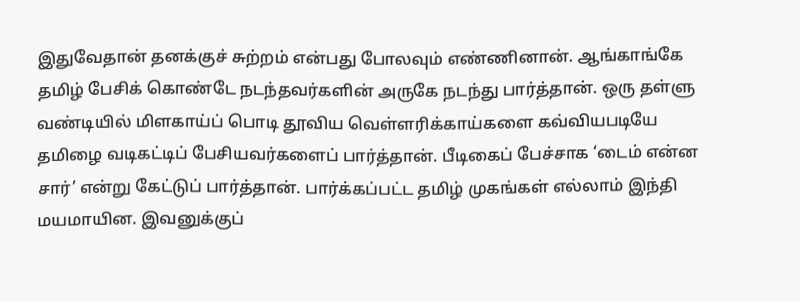இதுவேதான் தனக்குச் சுற்றம் என்பது போலவும் எண்ணினான். ஆங்காங்கே தமிழ் பேசிக் கொண்டே நடந்தவர்களின் அருகே நடந்து பார்த்தான். ஒரு தள்ளு வண்டியில் மிளகாய்ப் பொடி தூவிய வெள்ளரிக்காய்களை கவ்வியபடியே தமிழை வடிகட்டிப் பேசியவர்களைப் பார்த்தான். பீடிகைப் பேச்சாக ‘டைம் என்ன சார்’ என்று கேட்டுப் பார்த்தான். பார்க்கப்பட்ட தமிழ் முகங்கள் எல்லாம் இந்தி மயமாயின. இவனுக்குப்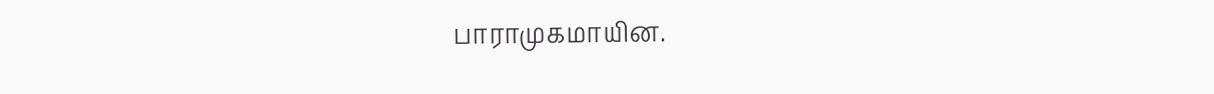பாராமுகமாயின.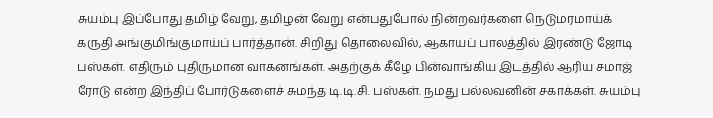சுயம்பு இப்போது தமிழ் வேறு, தமிழன் வேறு என்பதுபோல் நின்றவர்களை நெடுமரமாய்க் கருதி அங்குமிங்குமாய்ப் பார்த்தான். சிறிது தொலைவில், ஆகாயப் பாலத்தில் இரண்டு ஜோடி பஸ்கள். எதிரும் புதிருமான வாகனங்கள். அதற்குக் கீழே பின்வாங்கிய இடத்தில் ஆரிய சமாஜ் ரோடு என்ற இந்திப் போர்டுகளைச் சுமந்த டி.டி.சி. பஸ்கள். நமது பல்லவனின் சகாக்கள். சுயம்பு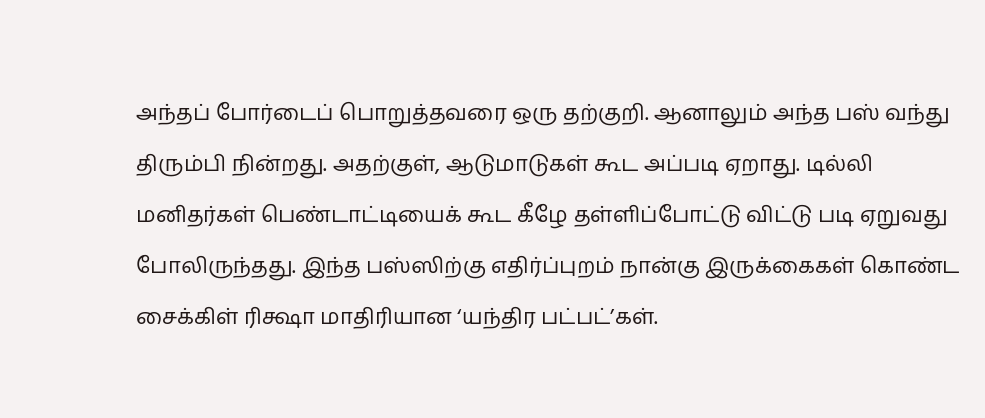அந்தப் போர்டைப் பொறுத்தவரை ஒரு தற்குறி. ஆனாலும் அந்த பஸ் வந்து திரும்பி நின்றது. அதற்குள், ஆடுமாடுகள் கூட அப்படி ஏறாது. டில்லி மனிதர்கள் பெண்டாட்டியைக் கூட கீழே தள்ளிப்போட்டு விட்டு படி ஏறுவது போலிருந்தது. இந்த பஸ்ஸிற்கு எதிர்ப்புறம் நான்கு இருக்கைகள் கொண்ட சைக்கிள் ரிக்ஷா மாதிரியான ‘யந்திர பட்பட்’கள்.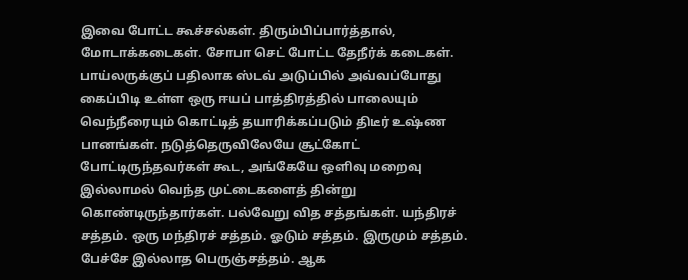இவை போட்ட கூச்சல்கள். திரும்பிப்பார்த்தால், மோடாக்கடைகள். சோபா செட் போட்ட தேநீர்க் கடைகள். பாய்லருக்குப் பதிலாக ஸ்டவ் அடுப்பில் அவ்வப்போது கைப்பிடி உள்ள ஒரு ஈயப் பாத்திரத்தில் பாலையும் வெந்நீரையும் கொட்டித் தயாரிக்கப்படும் திடீர் உஷ்ண பானங்கள். நடுத்தெருவிலேயே சூட்கோட் போட்டிருந்தவர்கள் கூட, அங்கேயே ஒளிவு மறைவு இல்லாமல் வெந்த முட்டைகளைத் தின்று கொண்டிருந்தார்கள். பல்வேறு வித சத்தங்கள். யந்திரச் சத்தம். ஒரு மந்திரச் சத்தம். ஓடும் சத்தம். இருமும் சத்தம். பேச்சே இல்லாத பெருஞ்சத்தம். ஆக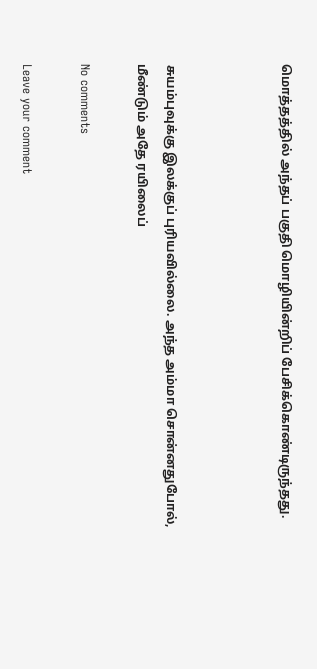மொத்தத்தில் அந்தப் பகுதி மொழியின்றிப் பேசிக்கொண்டிருந்தது.



சுயம்புவுக்கு இலக்குப் புரியவில்லை. அந்த அம்மா சொன்னதுபோல், மீண்டும் அதே ரயிலைப்

No comments

Leave your comment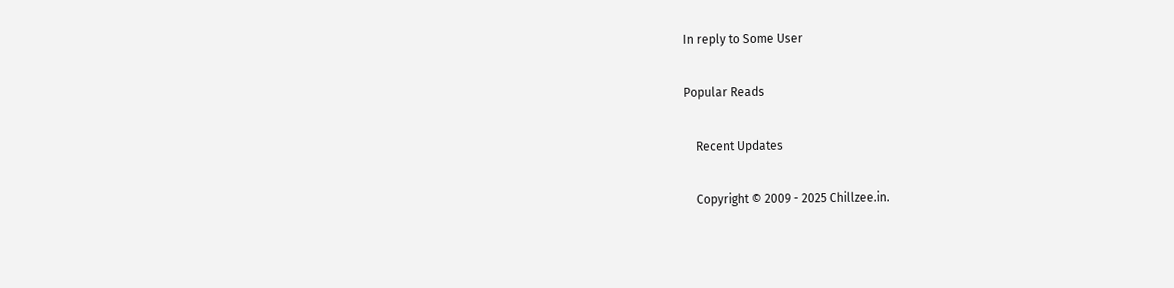In reply to Some User

Popular Reads

    Recent Updates

    Copyright © 2009 - 2025 Chillzee.in.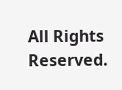All Rights Reserved.